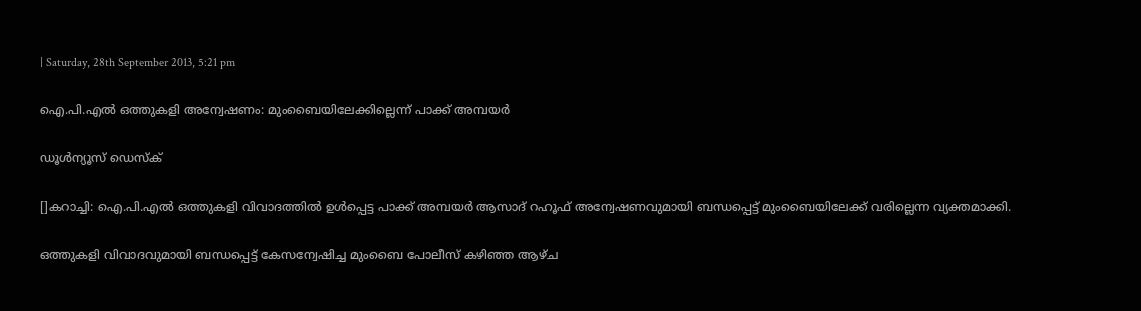| Saturday, 28th September 2013, 5:21 pm

ഐ.പി.എല്‍ ഒത്തുകളി അന്വേഷണം: മുംബൈയിലേക്കില്ലെന്ന് പാക്ക് അമ്പയര്‍

ഡൂള്‍ന്യൂസ് ഡെസ്‌ക്

[]കറാച്ചി: ഐ.പി.എല്‍ ഒത്തുകളി വിവാദത്തില്‍ ഉള്‍പ്പെട്ട പാക്ക് അമ്പയര്‍ ആസാദ് റഹൂഫ് അന്വേഷണവുമായി ബന്ധപ്പെട്ട് മുംബൈയിലേക്ക് വരില്ലെന്ന വ്യക്തമാക്കി.

ഒത്തുകളി വിവാദവുമായി ബന്ധപ്പെട്ട് കേസന്വേഷിച്ച മുംബൈ പോലീസ് കഴിഞ്ഞ ആഴ്ച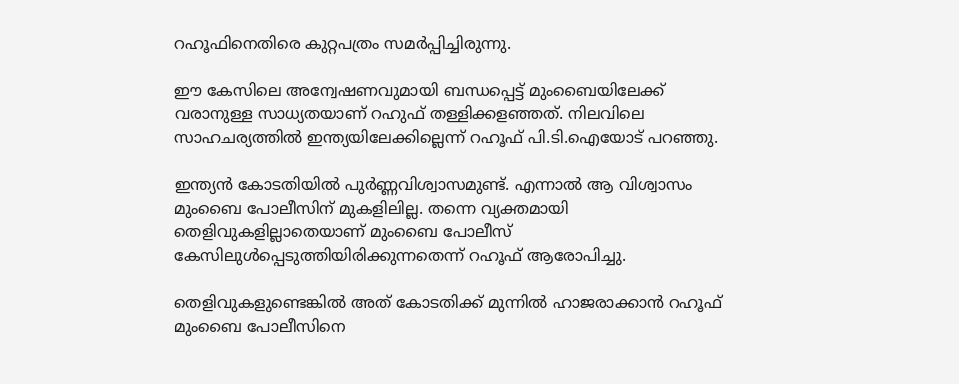റഹൂഫിനെതിരെ കുറ്റപത്രം സമര്‍പ്പിച്ചിരുന്നു.

ഈ കേസിലെ അന്വേഷണവുമായി ബന്ധപ്പെട്ട് മുംബൈയിലേക്ക് വരാനുള്ള സാധ്യതയാണ് റഹുഫ് തള്ളിക്കളഞ്ഞത്. നിലവിലെ സാഹചര്യത്തില്‍ ഇന്ത്യയിലേക്കില്ലെന്ന് റഹൂഫ് പി.ടി.ഐയോട് പറഞ്ഞു.

ഇന്ത്യന്‍ കോടതിയില്‍ പുര്‍ണ്ണവിശ്വാസമുണ്ട്. എന്നാല്‍ ആ വിശ്വാസം മുംബൈ പോലീസിന് മുകളിലില്ല. തന്നെ വ്യക്തമായി തെളിവുകളില്ലാതെയാണ് മുംബൈ പോലീസ് കേസിലുള്‍പ്പെടുത്തിയിരിക്കുന്നതെന്ന് റഹൂഫ് ആരോപിച്ചു.

തെളിവുകളുണ്ടെങ്കില്‍ അത് കോടതിക്ക് മുന്നില്‍ ഹാജരാക്കാന്‍ റഹൂഫ് മുംബൈ പോലീസിനെ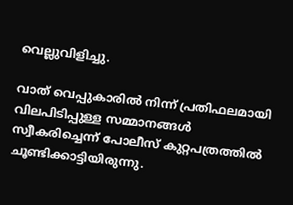വെല്ലുവിളിച്ചു.

വാത് വെപ്പുകാരില്‍ നിന്ന് പ്രതിഫലമായി വിലപിടിപ്പുള്ള സമ്മാനങ്ങള്‍ സ്വീകരിച്ചെന്ന് പോലീസ് കുറ്റപത്രത്തില്‍ ചൂണ്ടിക്കാട്ടിയിരുന്നു.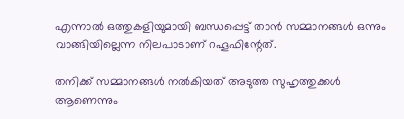എന്നാല്‍ ഒത്തുകളിയുമായി ബന്ധപ്പെട്ട് താന്‍ സമ്മാനങ്ങള്‍ ഒന്നും വാങ്ങിയില്ലെന്ന നിലപാടാണ് റഹൂഫിന്റേത്.

തനിക്ക് സമ്മാനങ്ങള്‍ നല്‍കിയത് അടുത്ത സുഹൃത്തുക്കള്‍ ആണെന്നും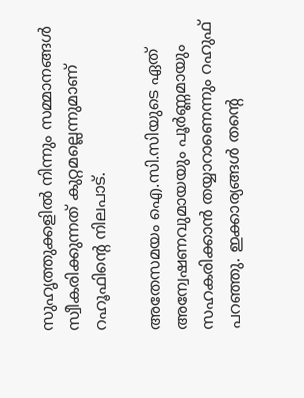സുഹൃത്തുക്കളില്‍ നിന്നും സമ്മാനങ്ങള്‍ സ്വീകരിക്കുന്നത് കുറ്റമല്ലെന്നുമാണ് റഹൂഫിന്റെ നിലപാട്.

അതേസമയം ഐ.സി.സിയുടെ ഏത് അന്വേഷണവുമായയും പൂര്‍ണ്ണമായും സഹകരിക്കാന്‍ തയ്യാറാണെന്നും റഹുഫ് പറഞ്ഞു. ഇക്കാര്യങ്ങള്‍ തന്റെ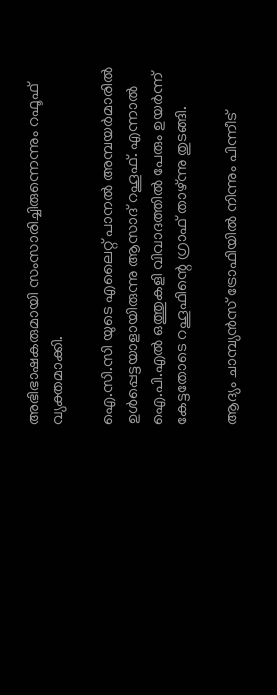അഭിഭാഷകരുമായി സംസാരിച്ചിരുന്നെന്നും റഫൂഫ് വ്യക്തമാക്കി.

ഐ.സി.സി യുടെ എലൈറ്റ് പാനല്‍ അമ്പയര്‍മാരില്‍ ഉള്‍പ്പെട്ടയാളായിരുന്നു ആസാദ് റഹൂഫ്. എന്നാല്‍ ഐ.പി.എല്‍ ഒത്തുകളി വിവാദത്തില്‍ പേരും ഉയര്‍ന്ന് കേട്ടതോടെ റഹൂഫിന്റെ ഗ്രാഫ് താഴ്ന്നു തുടങ്ങി.

ആദ്യം ചാമ്പ്യന്‍സ് ട്രോഫിയില്‍ നിന്നും പിന്നീട്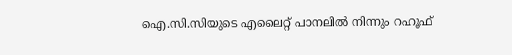ഐ.സി.സിയുടെ എലൈറ്റ് പാനലില്‍ നിന്നും റഹൂഫ്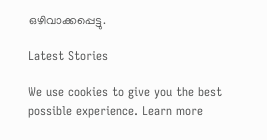ഒഴിവാക്കപ്പെട്ടു.

Latest Stories

We use cookies to give you the best possible experience. Learn more